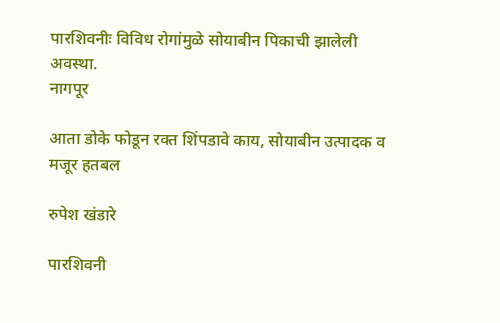पारशिवनीः विविध रोगांमुळे सोयाबीन पिकाची झालेली अवस्था.
नागपूर

आता डोके फोडून रक्त शिंपडावे काय, सोयाबीन उत्पादक व मजूर हतबल

रुपेश खंडारे

पारशिवनी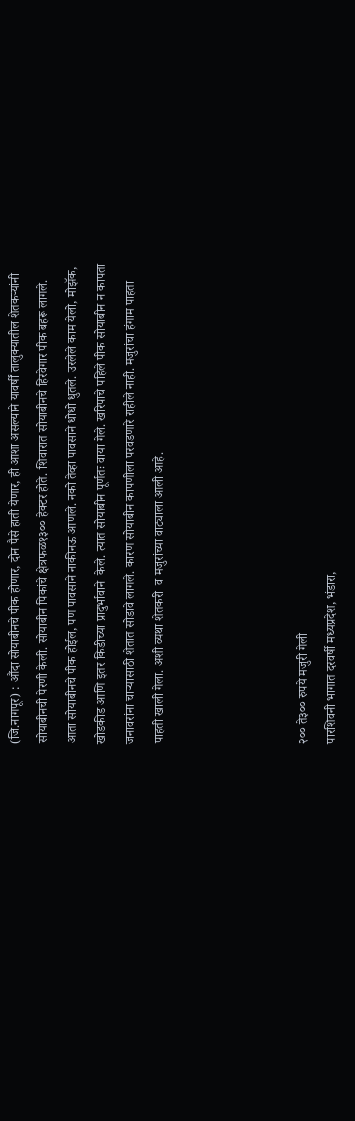(जि.नागपूर) : औंदा सोयाबीनचे पीक होणार, दोन पैसे हाती येणार, ही आशा असल्याने यावर्षीं तालुक्यातील शेतकऱ्यांनी सोयाबीनची पेरणी केली. सोयाबीन पिकांचे क्षेत्रफळ१३०० हेक्टर होते. शिवारात सोयाबीनचे हिरवेगार पीक बहरू लागले. आता सोयाबीनचे पीक होईल, पण पावसाने नाकीनऊ आणले. नको तेव्हा पावसाने धोधो धुतले. उरलेले काम येलो, मोझॅक, खोडकीड आणि इतर किडीच्या प्रादुर्भावाने  केले. त्यात सोयाबीन पूर्णतः वाया गेले. खरिपाचे पहिले पीक सोयाबीन न कापता जनावरांना चाऱ्यासाठी शेतात सोडावे लागले. कारण सोयाबीन कापणीला परवडणारे राहीले नाही. मजुरांचा हंगाम पाहता पाहती खाली गेला. अशी व्यथा शेतकरी  व मजुरांच्या वाट्याला आली आहे.




२०० ते३०० रुपये मजुरी गेली
पारशिवनी भागात दरवर्षी मध्यप्रदेश, भंडारा,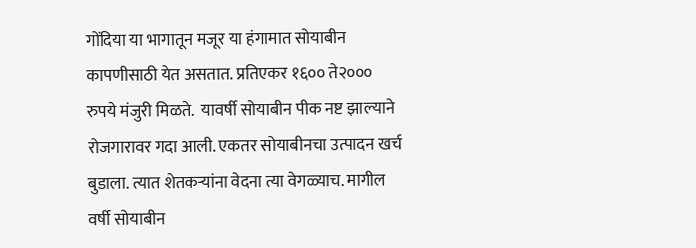गोंदिया या भागातून मजूर या हंगामात सोयाबीन कापणीसाठी येत असतात. प्रतिएकर १६०० ते२००० रुपये मंजुरी मिळते.  यावर्षी सोयाबीन पीक नष्ट झाल्याने रोजगारावर गदा आली. एकतर सोयाबीनचा उत्पादन खर्च बुडाला. त्यात शेतकऱ्यांना वेदना त्या वेगळ्याच. मागील वर्षी सोयाबीन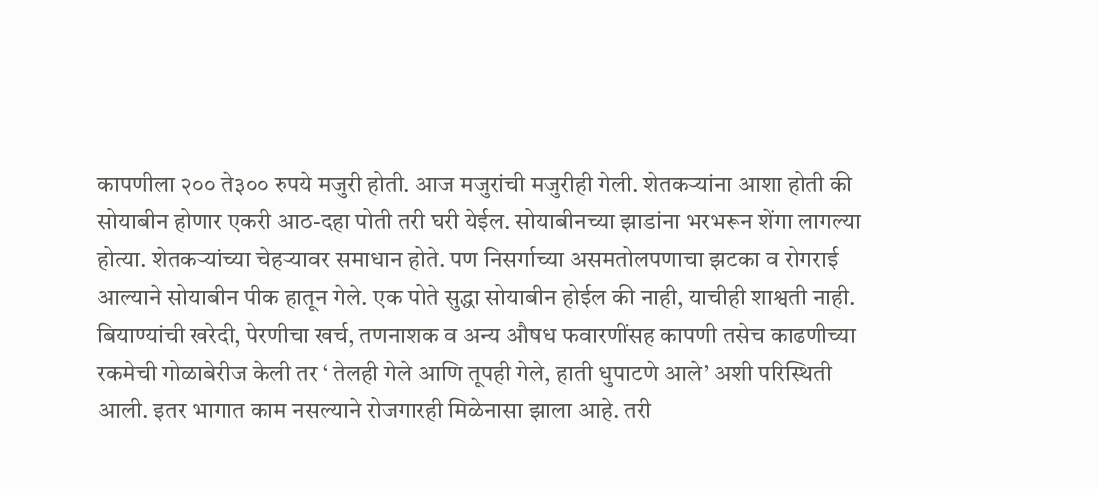कापणीला २०० ते३०० रुपये मजुरी होती. आज मजुरांची मजुरीही गेली. शेतकऱ्यांना आशा होती की सोयाबीन होणार एकरी आठ-दहा पोती तरी घरी येईल. सोयाबीनच्या झाडांना भरभरून शेंगा लागल्या होत्या. शेतकऱ्यांच्या चेहऱ्यावर समाधान होते. पण निसर्गाच्या असमतोलपणाचा झटका व रोगराई आल्याने सोयाबीन पीक हातून गेले. एक पोते सुद्धा सोयाबीन होईल की नाही, याचीही शाश्वती नाही. बियाण्यांची खरेदी, पेरणीचा खर्च, तणनाशक व अन्य औषध फवारणींसह कापणी तसेच काढणीच्या रकमेची गोळाबेरीज केली तर ‘ तेलही गेले आणि तूपही गेले, हाती धुपाटणे आले’ अशी परिस्थिती आली. इतर भागात काम नसल्याने रोजगारही मिळेनासा झाला आहे. तरी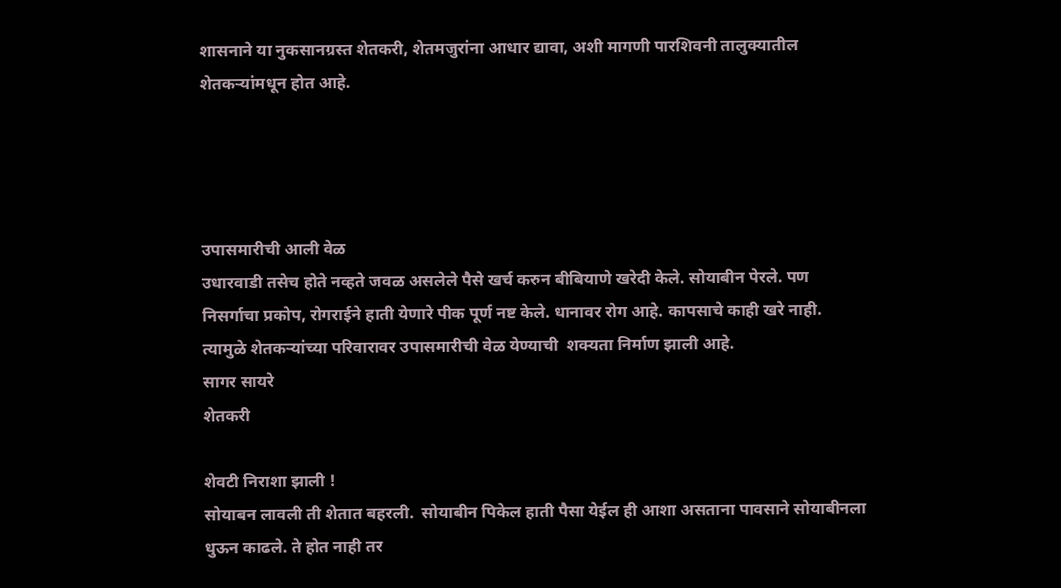शासनाने या नुकसानग्रस्त शेतकरी, शेतमजुरांना आधार द्यावा, अशी मागणी पारशिवनी तालुक्यातील  शेतकऱ्यांमधून होत आहे.




उपासमारीची आली वेळ
उधारवाडी तसेच होते नव्हते जवळ असलेले पैसे खर्च करुन बीबियाणे खरेदी केले. सोयाबीन पेरले. पण निसर्गाचा प्रकोप, रोगराईने हाती येणारे पीक पूर्ण नष्ट केले. धानावर रोग आहे. कापसाचे काही खरे नाही. त्यामुळे शेतकऱ्यांच्या परिवारावर उपासमारीची वेळ येण्याची  शक्यता निर्माण झाली आहे.
सागर सायरे
शेतकरी

शेवटी निराशा झाली !
सोयाबन लावली ती शेतात बहरली.  सोयाबीन पिकेल हाती पैसा येईल ही आशा असताना पावसाने सोयाबीनला धुऊन काढले. ते होत नाही तर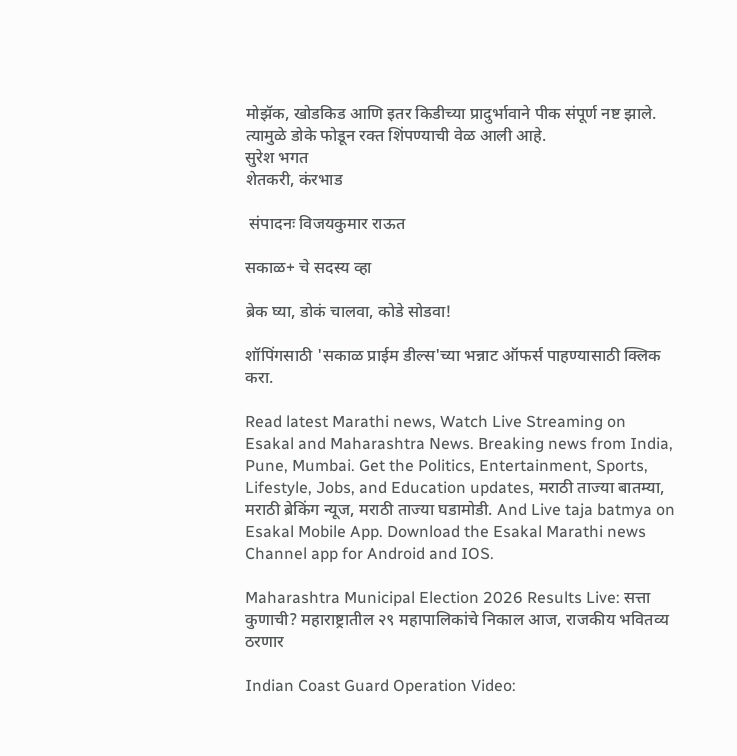मोझॅक, खोडकिड आणि इतर किडीच्या प्रादुर्भावाने पीक संपूर्ण नष्ट झाले. त्यामुळे डोके फोडून रक्त शिंपण्याची वेळ आली आहे.
सुरेश भगत
शेतकरी, कंरभाड

 संपादनः विजयकुमार राऊत

सकाळ+ चे सदस्य व्हा

ब्रेक घ्या, डोकं चालवा, कोडे सोडवा!

शॉपिंगसाठी 'सकाळ प्राईम डील्स'च्या भन्नाट ऑफर्स पाहण्यासाठी क्लिक करा.

Read latest Marathi news, Watch Live Streaming on Esakal and Maharashtra News. Breaking news from India, Pune, Mumbai. Get the Politics, Entertainment, Sports, Lifestyle, Jobs, and Education updates, मराठी ताज्या बातम्या, मराठी ब्रेकिंग न्यूज, मराठी ताज्या घडामोडी. And Live taja batmya on Esakal Mobile App. Download the Esakal Marathi news Channel app for Android and IOS.

Maharashtra Municipal Election 2026 Results Live: सत्ता कुणाची? महाराष्ट्रातील २९ महापालिकांचे निकाल आज, राजकीय भवितव्य ठरणार

Indian Coast Guard Operation Video: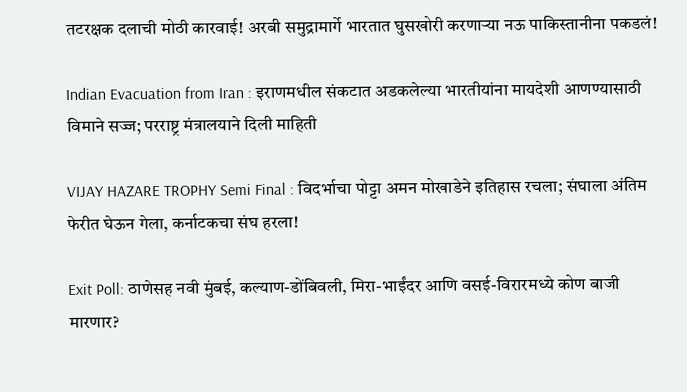तटरक्षक दलाची मोठी कारवाई! अरबी समुद्रामार्गे भारतात घुसखोरी करणाऱ्या नऊ पाकिस्तानीना पकडलं!

Indian Evacuation from Iran : इराणमधील संकटात अडकलेल्या भारतीयांना मायदेशी आणण्यासाठी विमाने सज्ज; परराष्ट्र मंत्रालयाने दिली माहिती

VIJAY HAZARE TROPHY Semi Final : विदर्भाचा पोट्टा अमन मोखाडेने इतिहास रचला; संघाला अंतिम फेरीत घेऊन गेला, कर्नाटकचा संघ हरला!

Exit Poll: ठाणेसह नवी मुंबई, कल्याण-डोंबिवली, मिरा-भाईंदर आणि वसई-विरारमध्ये कोण बाजी मारणार?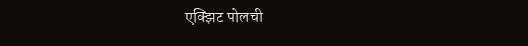एक्झिट पोलची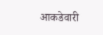आकडेवारी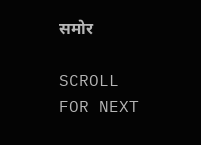समोर

SCROLL FOR NEXT